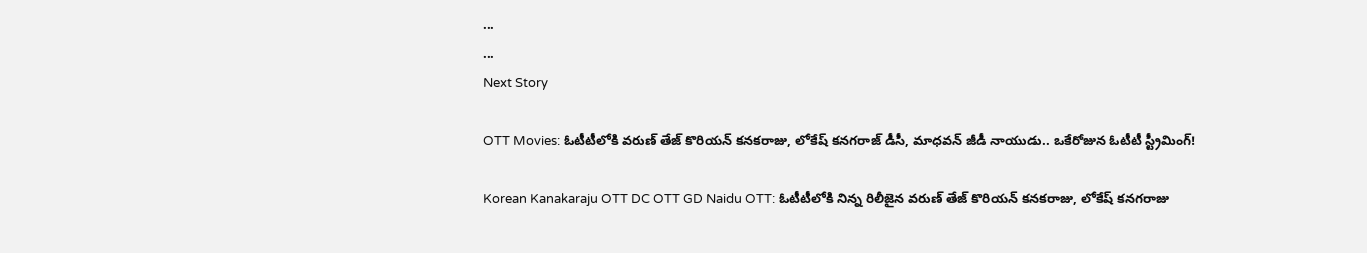...
...
Next Story

OTT Movies: ఓటీటీలోకి వరుణ్ తేజ్ కొరియన్ కనకరాజు, లోకేష్ కనగరాజ్ డీసీ, మాధవన్ జీడీ నాయుడు.. ఒకేరోజున ఓటీటీ స్ట్రీమింగ్!

Korean Kanakaraju OTT DC OTT GD Naidu OTT: ఓటీటీలోకి నిన్న రిలీజైన వరుణ్ తేజ్ కొరియన్ కనకరాజు, లోకేష్ కనగరాజు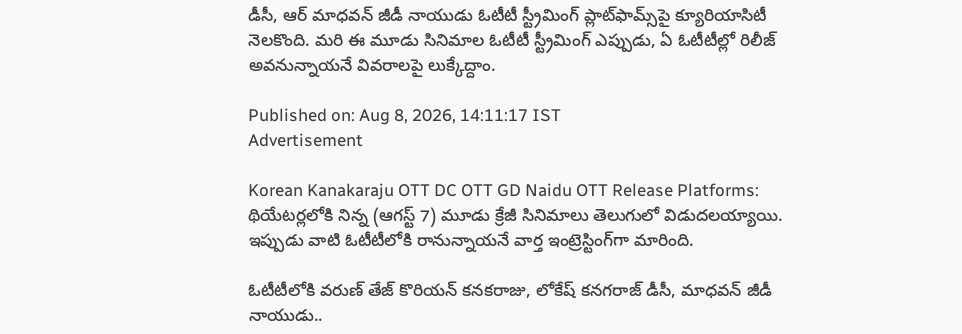డీసీ, ఆర్ మాధవన్ జీడీ నాయుడు ఓటీటీ స్ట్రీమింగ్ ప్లాట్‌ఫామ్స్‌పై క్యూరియాసిటీ నెలకొంది. మరి ఈ మూడు సినిమాల ఓటీటీ స్ట్రీమింగ్ ఎప్పుడు, ఏ ఓటీటీల్లో రిలీజ్ అవనున్నాయనే వివరాలపై లుక్కేద్దాం.

Published on: Aug 8, 2026, 14:11:17 IST
Advertisement

Korean Kanakaraju OTT DC OTT GD Naidu OTT Release Platforms: థియేటర్లలోకి నిన్న (ఆగస్ట్ 7) మూడు క్రేజీ సినిమాలు తెలుగులో విడుదలయ్యాయి. ఇప్పుడు వాటి ఓటీటీలోకి రానున్నాయనే వార్త ఇంట్రెస్టింగ్‌గా మారింది.

ఓటీటీలోకి వరుణ్ తేజ్ కొరియన్ కనకరాజు, లోకేష్ కనగరాజ్ డీసీ, మాధవన్ జీడీ నాయుడు..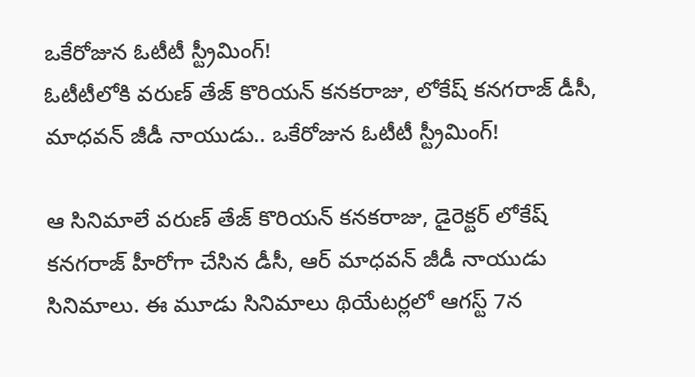ఒకేరోజున ఓటీటీ స్ట్రీమింగ్!
ఓటీటీలోకి వరుణ్ తేజ్ కొరియన్ కనకరాజు, లోకేష్ కనగరాజ్ డీసీ, మాధవన్ జీడీ నాయుడు.. ఒకేరోజున ఓటీటీ స్ట్రీమింగ్!

ఆ సినిమాలే వరుణ్ తేజ్ కొరియన్ కనకరాజు, డైరెక్టర్ లోకేష్ కనగరాజ్ హీరోగా చేసిన డీసీ, ఆర్ మాధవన్ జీడీ నాయుడు సినిమాలు. ఈ మూడు సినిమాలు థియేటర్లలో ఆగస్ట్ 7న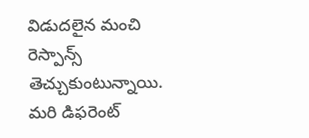విడుదలైన మంచి రెస్పాన్స్ తెచ్చుకుంటున్నాయి. మరి డిఫరెంట్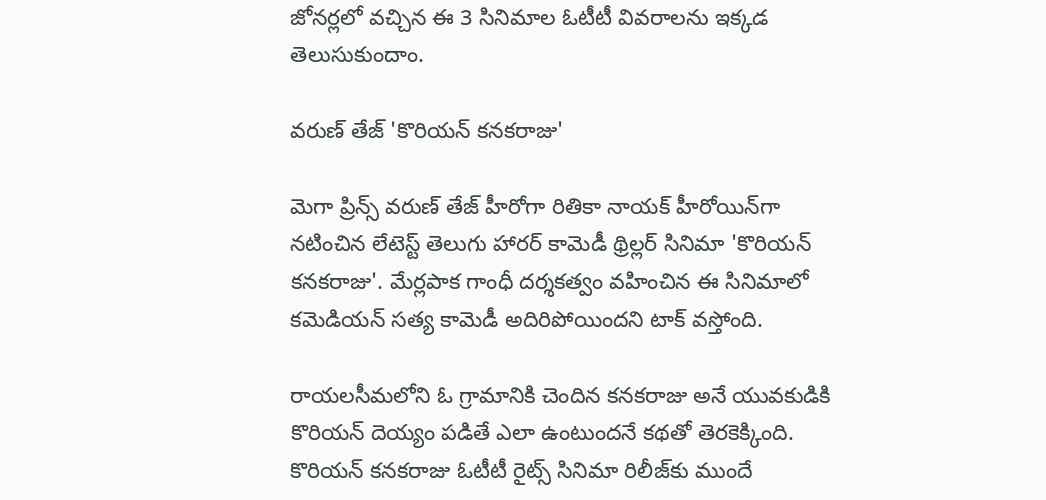జోనర్లలో వచ్చిన ఈ 3 సినిమాల ఓటీటీ వివరాలను ఇక్కడ తెలుసుకుందాం.

వరుణ్ తేజ్ 'కొరియన్ కనకరాజు'

మెగా ప్రిన్స్ వరుణ్ తేజ్ హీరోగా రితికా నాయక్ హీరోయిన్‌గా నటించిన లేటెస్ట్ తెలుగు హారర్ కామెడీ థ్రిల్లర్ సినిమా 'కొరియన్ కనకరాజు'. మేర్లపాక గాంధీ దర్శకత్వం వహించిన ఈ సినిమాలో కమెడియన్ సత్య కామెడీ అదిరిపోయిందని టాక్ వస్తోంది.

రాయలసీమలోని ఓ గ్రామానికి చెందిన కనకరాజు అనే యువకుడికి కొరియన్ దెయ్యం పడితే ఎలా ఉంటుందనే కథతో తెరకెక్కింది. కొరియన్ కనకరాజు ఓటీటీ రైట్స్‌ సినిమా రిలీజ్‌కు ముందే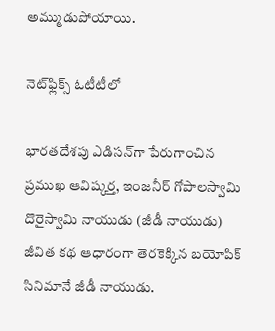అమ్ముడుపోయాయి.

నెట్‌ఫ్లిక్స్ ఓటీటీలో

భారతదేశపు ఎడిసన్‌గా పేరుగాంచిన ప్రముఖ ఆవిష్కర్త, ఇంజనీర్ గోపాలస్వామి దొరైస్వామి నాయుడు (జీడీ నాయుడు) జీవిత కథ ఆధారంగా తెరకెక్కిన బయోపిక్ సినిమానే జీడీ నాయుడు.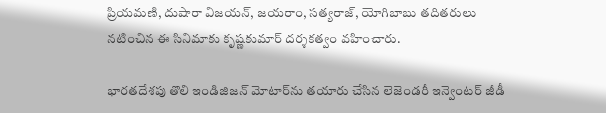ప్రియమణి, దుషారా విజయన్, జయరాం, సత్యరాజ్, యోగిబాబు తదితరులు నటించిన ఈ సినిమాకు కృష్ణకుమార్ దర్శకత్వం వహించారు.

భారతదేశపు తొలి ఇండిజిజన్ మోటార్‌ను తయారు చేసిన లెజెండరీ ఇన్వెంటర్ జీడీ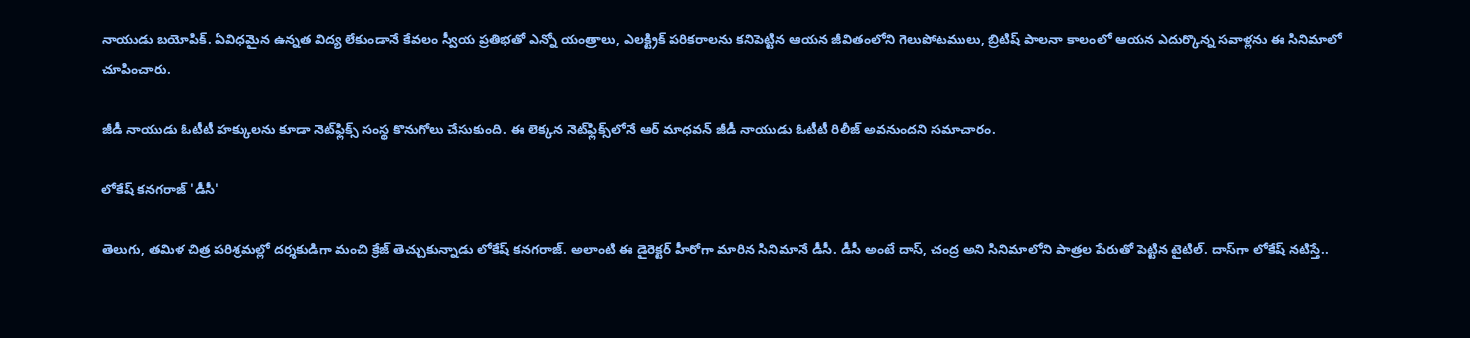నాయుడు బయోపిక్. ఏవిధమైన ఉన్నత విద్య లేకుండానే కేవలం స్వీయ ప్రతిభతో ఎన్నో యంత్రాలు, ఎలక్ట్రిక్ పరికరాలను కనిపెట్టిన ఆయన జీవితంలోని గెలుపోటములు, బ్రిటిష్ పాలనా కాలంలో ఆయన ఎదుర్కొన్న సవాళ్లను ఈ సినిమాలో చూపించారు.

జీడీ నాయుడు ఓటీటీ హక్కులను కూడా నెట్‌ఫ్లిక్స్ సంస్థ కొనుగోలు చేసుకుంది. ఈ లెక్కన నెట్‌ఫ్లిక్స్‌లోనే ఆర్ మాధవన్ జీడీ నాయుడు ఓటీటీ రిలీజ్ అవనుందని సమాచారం.

లోకేష్ కనగరాజ్ 'డీసీ'

తెలుగు, తమిళ చిత్ర పరిశ్రమల్లో దర్శకుడిగా మంచి క్రేజ్ తెచ్చుకున్నాడు లోకేష్ కనగరాజ్. అలాంటి ఈ డైరెక్టర్ హీరోగా మారిన సినిమానే డీసీ. డీసీ అంటే దాస్, చంద్ర అని సినిమాలోని పాత్రల పేరుతో పెట్టిన టైటిల్. దాస్‌గా లోకేష్ నటిస్తే..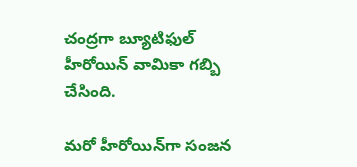చంద్రగా బ్యూటిఫుల్ హీరోయిన్ వామికా గబ్బి చేసింది.

మరో హీరోయిన్‌గా సంజన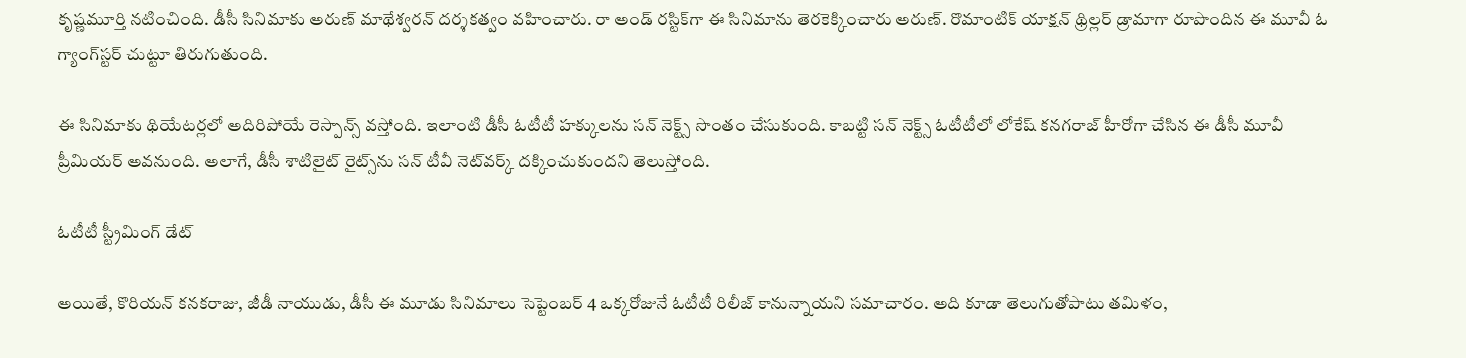కృష్ణమూర్తి నటించింది. డీసీ సినిమాకు అరుణ్ మాథేశ్వరన్ దర్శకత్వం వహించారు. రా అండ్ రస్టిక్‌గా ఈ సినిమాను తెరకెక్కించారు అరుణ్. రొమాంటిక్ యాక్షన్ థ్రిల్లర్ డ్రామాగా రూపొందిన ఈ మూవీ ఓ గ్యాంగ్‌స్టర్ చుట్టూ తిరుగుతుంది.

ఈ సినిమాకు థియేటర్లలో అదిరిపోయే రెస్పాన్స్ వస్తోంది. ఇలాంటి డీసీ ఓటీటీ హక్కులను సన్ నెక్ట్స్ సొంతం చేసుకుంది. కాబట్టి సన్ నెక్ట్స్ ఓటీటీలో లోకేష్ కనగరాజ్ హీరోగా చేసిన ఈ డీసీ మూవీ ప్రీమియర్ అవనుంది. అలాగే, డీసీ శాటిలైట్ రైట్స్‌ను సన్ టీవీ నెట్‌వర్క్ దక్కించుకుందని తెలుస్తోంది.

ఓటీటీ స్ట్రీమింగ్ డేట్

అయితే, కొరియన్ కనకరాజు, జీడీ నాయుడు, డీసీ ఈ మూడు సినిమాలు సెప్టెంబర్ 4 ఒక్కరోజునే ఓటీటీ రిలీజ్ కానున్నాయని సమాచారం. అది కూడా తెలుగుతోపాటు తమిళం,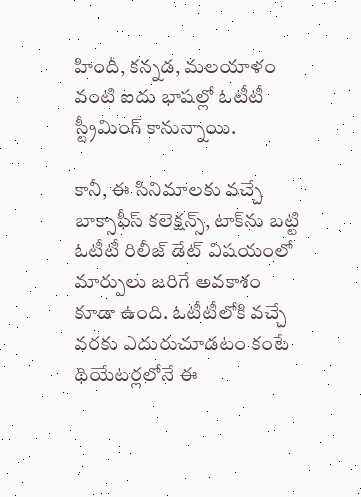హిందీ, కన్నడ, మలయాళం వంటి ఐదు భాషల్లో ఓటీటీ స్ట్రీమింగ్ కానున్నాయి.

కానీ, ఈ సినిమాలకు వచ్చే బాక్సాఫీస్ కలెక్షన్స్, టాక్‌ను బట్టి ఓటీటీ రిలీజ్ డేట్ విషయంలో మార్పులు జరిగే అవకాశం కూడా ఉంది. ఓటీటీలోకి వచ్చే వరకు ఎదురుచూడటం కంటే థియేటర్లలోనే ఈ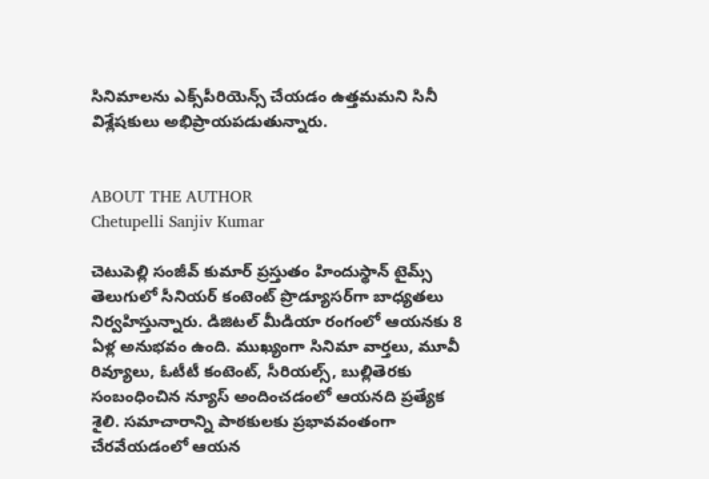సినిమాలను ఎక్స్‌పీరియెన్స్ చేయడం ఉత్తమమని సినీ విశ్లేషకులు అభిప్రాయపడుతున్నారు.


ABOUT THE AUTHOR
Chetupelli Sanjiv Kumar

చెటుపెల్లి సంజీవ్ కుమార్ ప్రస్తుతం హిందుస్థాన్ టైమ్స్ తెలుగులో సీనియర్ కంటెంట్ ప్రొడ్యూసర్‌గా బాధ్యతలు నిర్వహిస్తున్నారు. డిజిటల్ మీడియా రంగంలో ఆయనకు 8 ఏళ్ల అనుభవం ఉంది. ముఖ్యంగా సినిమా వార్తలు, మూవీ రివ్యూలు, ఓటీటీ కంటెంట్, సీరియల్స్, బుల్లితెరకు సంబంధించిన న్యూస్ అందించడంలో ఆయనది ప్రత్యేక శైలి. సమాచారాన్ని పాఠకులకు ప్రభావవంతంగా చేరవేయడంలో ఆయన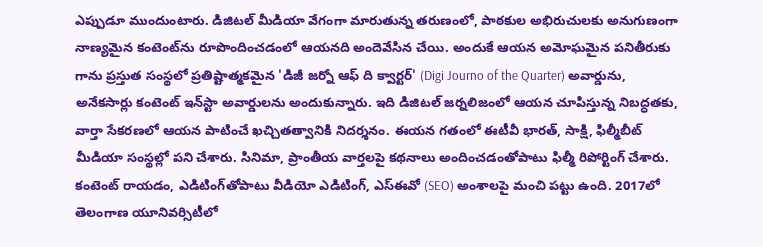ఎప్పుడూ ముందుంటారు. డిజిటల్ మీడియా వేగంగా మారుతున్న తరుణంలో, పాఠకుల అభిరుచులకు అనుగుణంగా నాణ్యమైన కంటెంట్‌ను రూపొందించడంలో ఆయనది అందెవేసిన చేయి. అందుకే ఆయన అమోఘమైన పనితీరుకు గాను ప్రస్తుత సంస్థలో ప్రతిష్టాత్మకమైన 'డిజీ జర్నో ఆఫ్ ది క్వార్టర్' (Digi Journo of the Quarter) అవార్డును, అనేకసార్లు కంటెంట్ ఇన్‌స్టా అవార్డులను అందుకున్నారు. ఇది డిజిటల్ జర్నలిజంలో ఆయన చూపిస్తున్న నిబద్ధతకు, వార్తా సేకరణలో ఆయన పాటించే ఖచ్చితత్వానికి నిదర్శనం. ఈయన గతంలో ఈటీవీ భారత్, సాక్షి, ఫిల్మీబీట్ మీడియా సంస్థల్లో పని చేశారు. సినిమా, ప్రాంతీయ వార్తలపై కథనాలు అందించడంతోపాటు ఫిల్మీ రిపోర్టింగ్ చేశారు. కంటెంట్ రాయడం, ఎడిటింగ్‌తోపాటు వీడియో ఎడిటింగ్, ఎస్‌ఈవో (SEO) అంశాలపై మంచి పట్టు ఉంది. 2017లో తెలంగాణ యూనివర్సిటీలో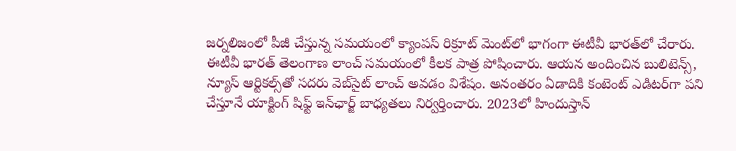జర్నలిజంలో పీజీ చేస్తున్న సమయంలో క్యాంపస్ రిక్రూట్ మెంట్‌లో భాగంగా ఈటీవీ భారత్‌లో చేరారు. ఈటీవీ భారత్ తెలంగాణ లాంచ్ సమయంలో కీలక పాత్ర పోషించారు. ఆయన అందించిన బులిటెన్స్, న్యూస్ ఆర్టికల్స్‌తో సదరు వెబ్‌సైట్ లాంచ్ అవడం విశేషం. అనంతరం ఏడాదికి కంటెంట్ ఎడిటర్‌గా పని చేస్తూనే యాక్టింగ్ షిఫ్ట్ ఇన్‌ఛార్జ్ బాధ్యతలు నిర్వర్తించారు. 2023లో హిందుస్తాన్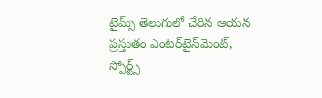టైమ్స్ తెలుగులో చేరిన ఆయన ప్రస్తుతం ఎంటర్‌టైన్‌మెంట్, స్పోర్ట్స్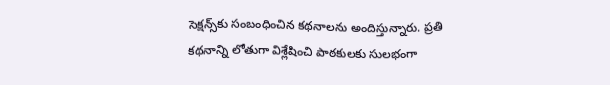సెక్షన్స్‌కు సంబంధించిన కథనాలను అందిస్తున్నారు. ప్రతి కథనాన్ని లోతుగా విశ్లేషించి పాఠకులకు సులభంగా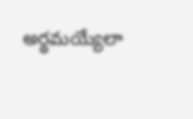అర్థమయ్యేలా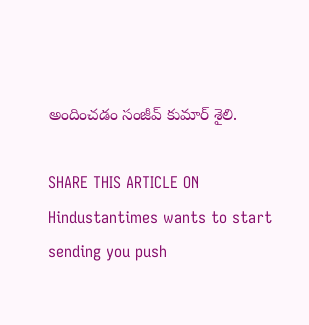అందించడం సంజీవ్ కుమార్ శైలి.

SHARE THIS ARTICLE ON
Hindustantimes wants to start sending you push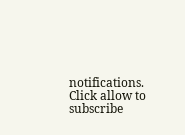notifications. Click allow to subscribe